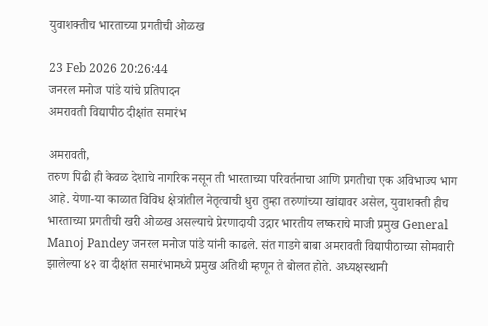युवाशक्तीच भारताच्या प्रगतीची ओळख

23 Feb 2026 20:26:44
जनरल मनोज पांडे यांचे प्रतिपादन
अमरावती विद्यापीठ दीक्षांत समारंभ

अमरावती,
तरुण पिढी ही केवळ देशाचे नागरिक नसून ती भारताच्या परिवर्तनाचा आणि प्रगतीचा एक अविभाज्य भाग आहे. येणा-या काळात विविध क्षेत्रांतील नेतृत्वाची धुरा तुम्हा तरुणांच्या खांद्यावर असेल, युवाशक्ती हीच भारताच्या प्रगतीची खरी ओळख असल्याचे प्रेरणादायी उद्गार भारतीय लष्कराचे माजी प्रमुख General Manoj Pandey जनरल मनोज पांडे यांनी काढले. संत गाडगे बाबा अमरावती विद्यापीठाच्या सोमवारी झालेल्या ४२ वा दीक्षांत समारंभामध्ये प्रमुख अतिथी म्हणून ते बोलत होते. अध्यक्षस्थानी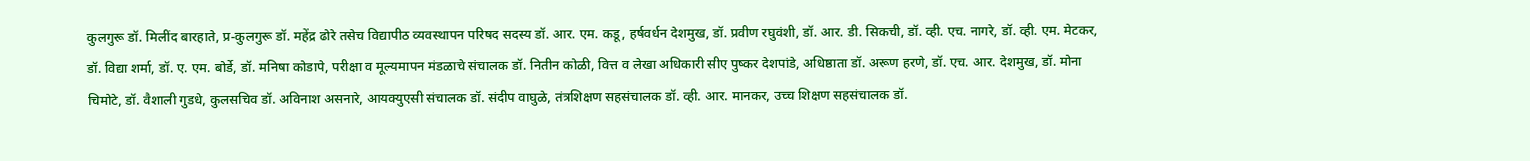कुलगुरू डॉ. मिलींद बारहाते, प्र-कुलगुरू डॉ. महेंद्र ढोरे तसेच विद्यापीठ व्यवस्थापन परिषद सदस्य डॉ. आर. एम. कडू, हर्षवर्धन देशमुख, डॉ. प्रवीण रघुवंशी, डॉ. आर. डी. सिकची, डॉ. व्ही. एच. नागरे, डॉ. व्ही. एम. मेटकर, डॉ. विद्या शर्मा, डॉ. ए. एम. बोर्डे, डॉ. मनिषा कोडापे, परीक्षा व मूल्यमापन मंडळाचे संचालक डॉ. नितीन कोळी, वित्त व लेखा अधिकारी सीए पुष्कर देशपांडे, अधिष्ठाता डॉ. अरूण हरणे, डॉ. एच. आर. देशमुख, डॉ. मोना चिमोटे, डॉ. वैशाली गुडधे, कुलसचिव डॉ. अविनाश असनारे, आयक्युएसी संचालक डॉ. संदीप वाघुळे, तंत्रशिक्षण सहसंचालक डॉ. व्ही. आर. मानकर, उच्च शिक्षण सहसंचालक डॉ.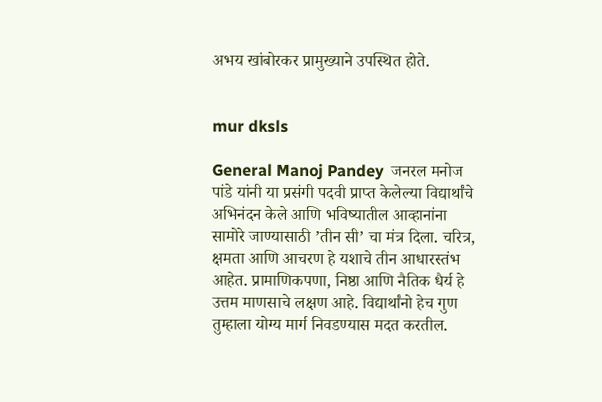अभय खांबोरकर प्रामुख्याने उपस्थित होते.


mur dksls

General Manoj Pandey  जनरल मनोज पांडे यांनी या प्रसंगी पदवी प्राप्त केलेल्या विद्यार्थांचे अभिनंदन केले आणि भविष्यातील आव्हानांना सामोरे जाण्यासाठी ’तीन सी’ चा मंत्र दिला. चरित्र, क्षमता आणि आचरण हे यशाचे तीन आधारस्तंभ आहेत. प्रामाणिकपणा, निष्ठा आणि नैतिक धैर्य हे उत्तम माणसाचे लक्षण आहे. विद्यार्थांनो हेच गुण तुम्हाला योग्य मार्ग निवडण्यास मदत करतील.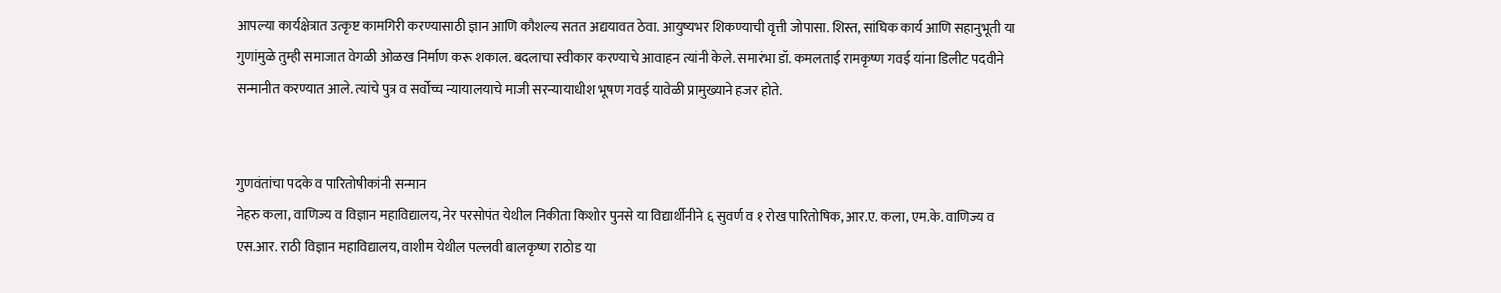आपल्या कार्यक्षेत्रात उत्कृष्ट कामगिरी करण्यासाठी ज्ञान आणि कौशल्य सतत अद्ययावत ठेवा. आयुष्यभर शिकण्याची वृत्ती जोपासा. शिस्त, सांघिक कार्य आणि सहानुभूती या गुणांमुळे तुम्ही समाजात वेगळी ओळख निर्माण करू शकाल. बदलाचा स्वीकार करण्याचे आवाहन त्यांनी केले. समारंभा डॉ. कमलताई रामकृष्ण गवई यांना डिलीट पदवीने सन्मानीत करण्यात आले. त्यांचे पुत्र व सर्वोच्च न्यायालयाचे माजी सरन्यायाधीश भूषण गवई यावेळी प्रामुख्याने हजर होते.


गुणवंतांचा पदके व पारितोषीकांनी सन्मान
नेहरु कला, वाणिज्य व विज्ञान महाविद्यालय, नेर परसोपंत येथील निकीता किशोर पुनसे या विद्यार्थीनीने ६ सुवर्ण व १ रोख पारितोषिक, आर.ए. कला, एम.के. वाणिज्य व एस.आर. राठी विज्ञान महाविद्यालय, वाशीम येथील पल्लवी बालकृष्ण राठोड या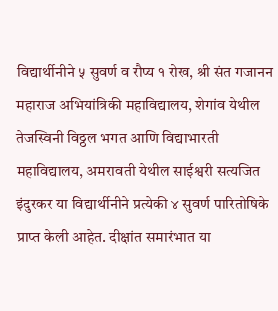विद्यार्थीनीने ५ सुवर्ण व रौप्य १ रोख, श्री संत गजानन महाराज अभियांत्रिकी महाविद्यालय, शेगांव येथील तेजस्विनी विठ्ठल भगत आणि विद्याभारती महाविद्यालय, अमरावती येथील साईश्वरी सत्यजित इंदुरकर या विद्यार्थीनीने प्रत्येकी ४ सुवर्ण पारितोषिके प्राप्त केली आहेत. दीक्षांत समारंभात या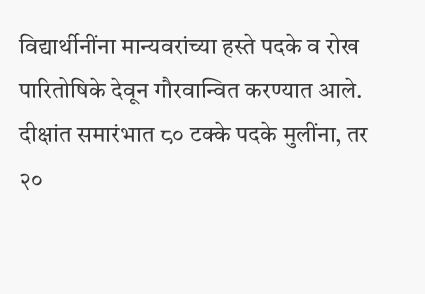विद्यार्थीनींना मान्यवरांच्या हस्ते पदके व रोख पारितोषिके देवून गौरवान्वित करण्यात आले. दीक्षांत समारंभात ८० टक्के पदके मुलींना, तर २०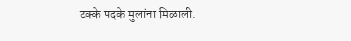टक्के पदके मुलांना मिळाली.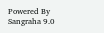Powered By Sangraha 9.0